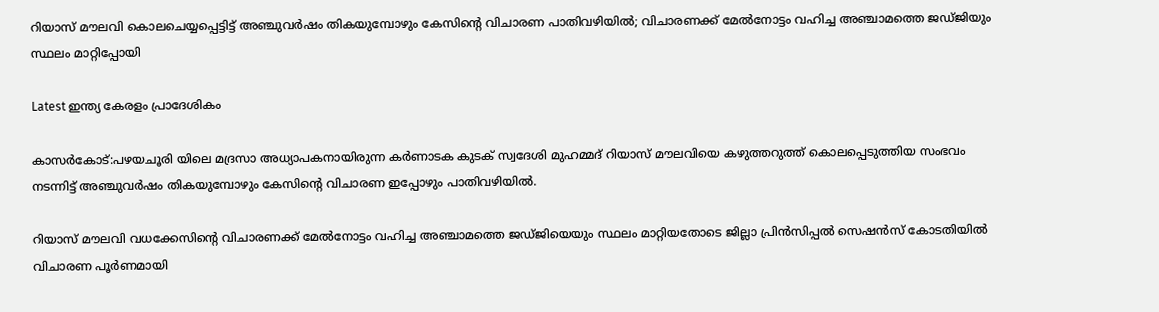റിയാസ് മൗലവി കൊലചെയ്യപ്പെട്ടിട്ട് അഞ്ചുവർഷം തികയുമ്പോഴും കേസിന്റെ വിചാരണ പാതിവഴിയിൽ; വിചാരണക്ക് മേൽനോട്ടം വഹിച്ച അഞ്ചാമത്തെ ജഡ്ജിയും സ്ഥലം മാറ്റിപ്പോയി

Latest ഇന്ത്യ കേരളം പ്രാദേശികം

കാസർകോട്:പഴയചൂരി യിലെ മദ്രസാ അധ്യാപകനായിരുന്ന കർണാടക കുടക് സ്വദേശി മുഹമ്മദ് റിയാസ് മൗലവിയെ കഴുത്തറുത്ത് കൊലപ്പെടുത്തിയ സംഭവം നടന്നിട്ട് അഞ്ചുവർഷം തികയുമ്പോഴും കേസിന്റെ വിചാരണ ഇപ്പോഴും പാതിവഴിയിൽ.

റിയാസ് മൗലവി വധക്കേസിന്റെ വിചാരണക്ക് മേൽനോട്ടം വഹിച്ച അഞ്ചാമത്തെ ജഡ്ജിയെയും സ്ഥലം മാറ്റിയതോടെ ജില്ലാ പ്രിൻസിപ്പൽ സെഷൻസ് കോടതിയിൽ വിചാരണ പൂർണമായി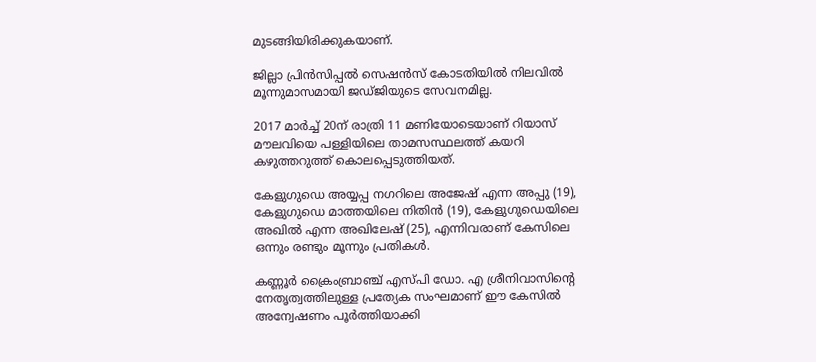മുടങ്ങിയിരിക്കുകയാണ്.

ജില്ലാ പ്രിൻസിപ്പൽ സെഷൻസ് കോടതിയിൽ നിലവിൽ മൂന്നുമാസമായി ജഡ്ജിയുടെ സേവനമില്ല.

2017 മാർച്ച് 20ന് രാത്രി 11 മണിയോടെയാണ് റിയാസ് മൗലവിയെ പള്ളിയിലെ താമസസ്ഥലത്ത് കയറി കഴുത്തറുത്ത് കൊലപ്പെടുത്തിയത്.

കേളുഗുഡെ അയ്യപ്പ നഗറിലെ അജേഷ് എന്ന അപ്പു (19), കേളുഗുഡെ മാത്തയിലെ നിതിൻ (19), കേളുഗുഡെയിലെ അഖിൽ എന്ന അഖിലേഷ് (25), എന്നിവരാണ് കേസിലെ ഒന്നും രണ്ടും മൂന്നും പ്രതികൾ.

കണ്ണൂർ ക്രൈംബ്രാഞ്ച് എസ്പി ഡോ. എ ശ്രീനിവാസിന്റെ നേതൃത്വത്തിലുള്ള പ്രത്യേക സംഘമാണ് ഈ കേസിൽ അന്വേഷണം പൂർത്തിയാക്കി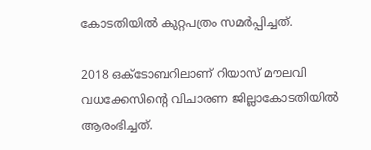കോടതിയിൽ കുറ്റപത്രം സമർപ്പിച്ചത്.

2018 ഒക്ടോബറിലാണ് റിയാസ് മൗലവി വധക്കേസിന്റെ വിചാരണ ജില്ലാകോടതിയിൽ ആരംഭിച്ചത്.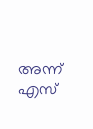അന്ന് എസ്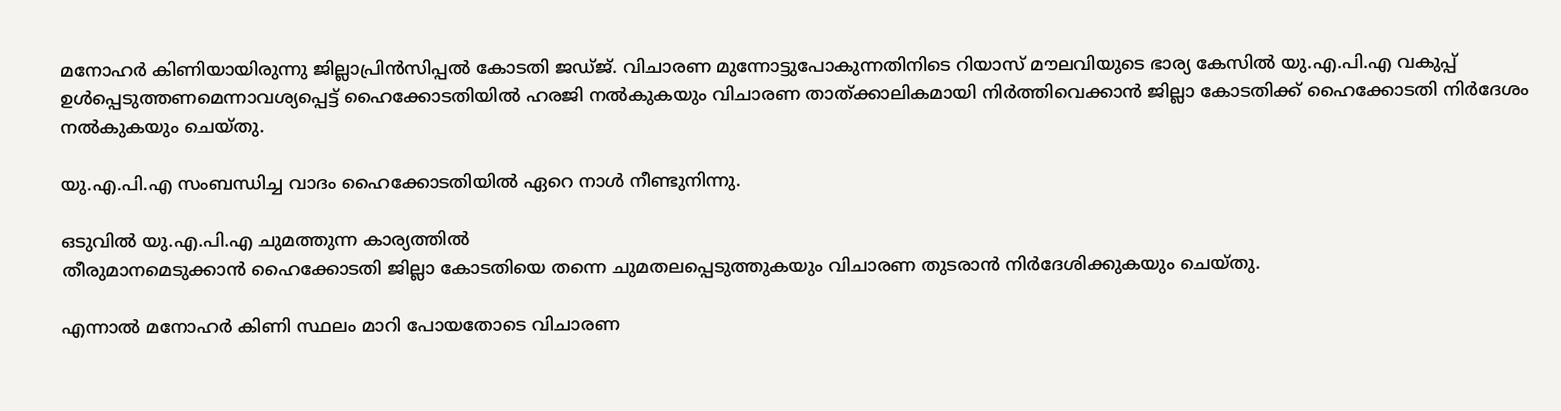മനോഹർ കിണിയായിരുന്നു ജില്ലാപ്രിൻസിപ്പൽ കോടതി ജഡ്ജ്. വിചാരണ മുന്നോട്ടുപോകുന്നതിനിടെ റിയാസ് മൗലവിയുടെ ഭാര്യ കേസിൽ യു.എ.പി.എ വകുപ്പ് ഉൾപ്പെടുത്തണമെന്നാവശ്യപ്പെട്ട് ഹൈക്കോടതിയിൽ ഹരജി നൽകുകയും വിചാരണ താത്ക്കാലികമായി നിർത്തിവെക്കാൻ ജില്ലാ കോടതിക്ക് ഹൈക്കോടതി നിർദേശം നൽകുകയും ചെയ്തു.

യു.എ.പി.എ സംബന്ധിച്ച വാദം ഹൈക്കോടതിയിൽ ഏറെ നാൾ നീണ്ടുനിന്നു.

ഒടുവിൽ യു.എ.പി.എ ചുമത്തുന്ന കാര്യത്തിൽ
തീരുമാനമെടുക്കാൻ ഹൈക്കോടതി ജില്ലാ കോടതിയെ തന്നെ ചുമതലപ്പെടുത്തുകയും വിചാരണ തുടരാൻ നിർദേശിക്കുകയും ചെയ്തു.

എന്നാൽ മനോഹർ കിണി സ്ഥലം മാറി പോയതോടെ വിചാരണ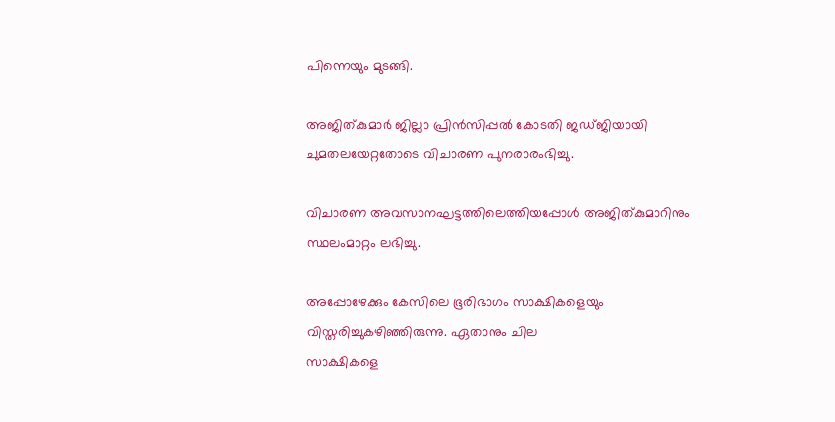പിന്നെയും മുടങ്ങി.

അജിത്കുമാർ ജില്ലാ പ്രിൻസിപ്പൽ കോടതി ജഡ്ജിയായി ചുമതലയേറ്റതോടെ വിചാരണ പുനരാരംഭിച്ചു.

വിചാരണ അവസാനഘട്ടത്തിലെത്തിയപ്പോൾ അജിത്കുമാറിനും സ്ഥലംമാറ്റം ലഭിച്ചു.

അപ്പോഴേക്കും കേസിലെ ഭൂരിഭാഗം സാക്ഷികളെയും
വിസ്തരിച്ചുകഴിഞ്ഞിരുന്നു. ഏതാനും ചില
സാക്ഷികളെ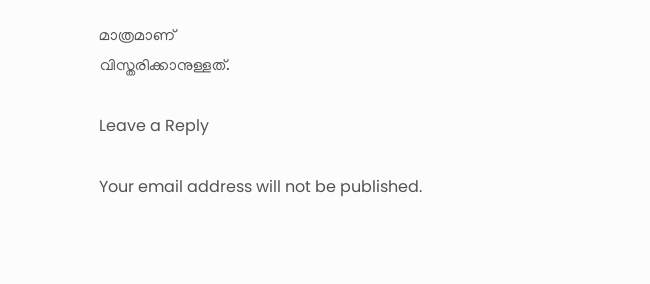മാത്രമാണ്
വിസ്തരിക്കാനുള്ളത്.

Leave a Reply

Your email address will not be published.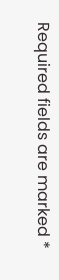Required fields are marked *